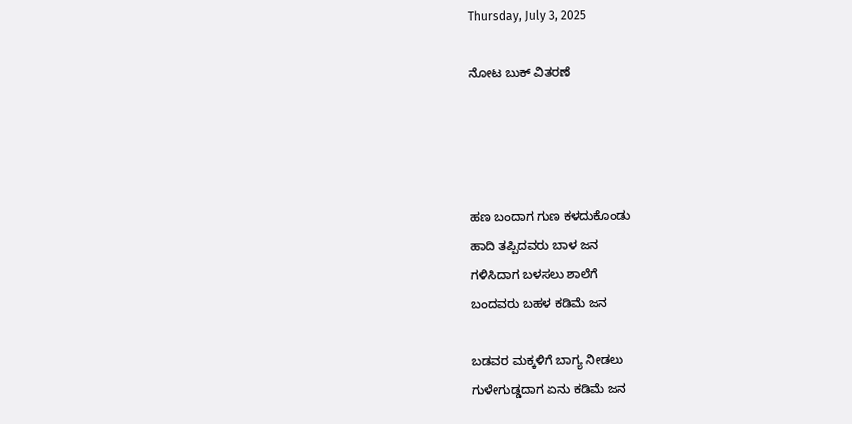Thursday, July 3, 2025

ನೋಟ ಬುಕ್ ವಿತರಣೆ




ಹಣ ಬಂದಾಗ ಗುಣ ಕಳದುಕೊಂಡು
ಹಾದಿ ತಪ್ಪಿದವರು ಬಾಳ ಜನ
ಗಳಿಸಿದಾಗ ಬಳಸಲು ಶಾಲೆಗೆ
ಬಂದವರು ಬಹಳ ಕಡಿಮೆ ಜನ

ಬಡವರ ಮಕ್ಕಳಿಗೆ ಬಾಗ್ಯ ನೀಡಲು
ಗುಳೇಗುಡ್ಡದಾಗ ಏನು ಕಡಿಮೆ ಜನ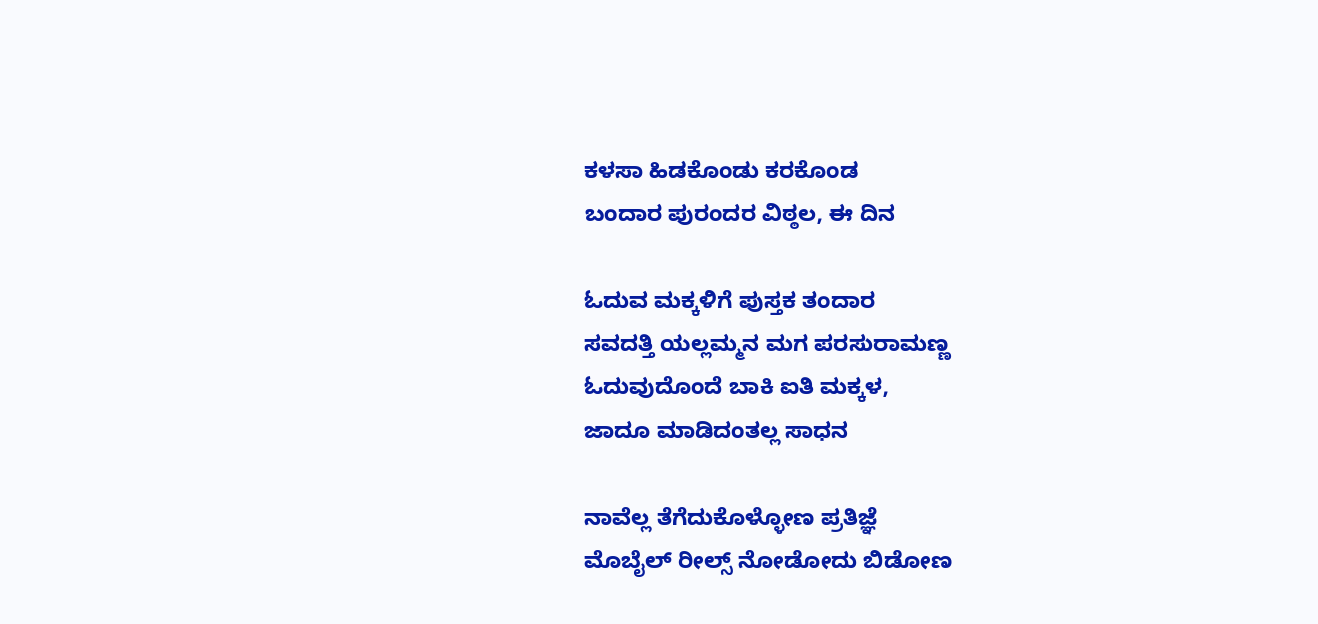ಕಳಸಾ ಹಿಡಕೊಂಡು ಕರಕೊಂಡ
ಬಂದಾರ ಪುರಂದರ ವಿಠ್ಠಲ, ಈ ದಿನ

ಓದುವ ಮಕ್ಕಳಿಗೆ ಪುಸ್ತಕ ತಂದಾರ
ಸವದತ್ತಿ ಯಲ್ಲಮ್ಮನ ಮಗ ಪರಸುರಾಮಣ್ಣ
ಓದುವುದೊಂದೆ ಬಾಕಿ ಐತಿ ಮಕ್ಕಳ,
ಜಾದೂ ಮಾಡಿದಂತಲ್ಲ ಸಾಧನ

ನಾವೆಲ್ಲ ತೆಗೆದುಕೊಳ್ಳೋಣ ಪ್ರತಿಜ್ಞೆ
ಮೊಬೈಲ್ ರೀಲ್ಸ್ ನೋಡೋದು ಬಿಡೋಣ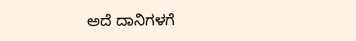ಅದೆ ದಾನಿಗಳಗೆ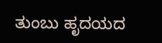ತುಂಬು ಹೃದಯದ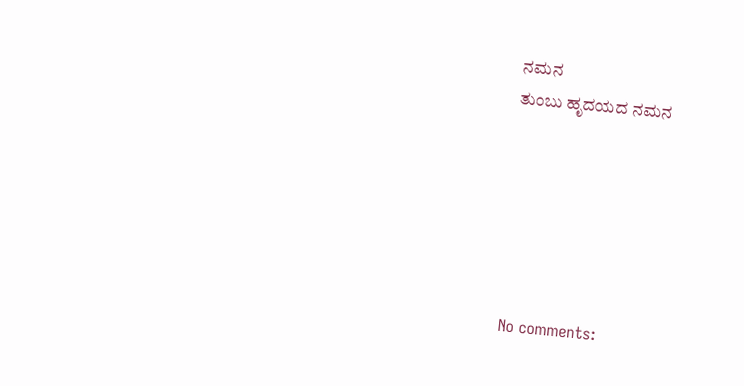ನಮನ
ತುಂಬು ಹೃದಯದ ನಮನ






No comments: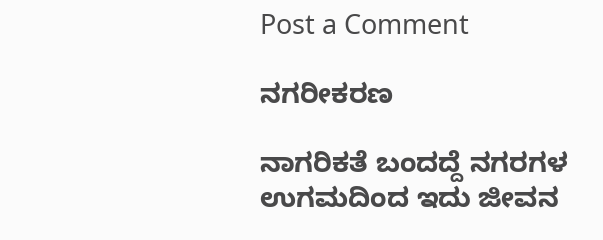Post a Comment

ನಗರೀಕರಣ

ನಾಗರಿಕತೆ ಬಂದದ್ದೆ ನಗರಗಳ  ಉಗಮದಿಂದ ಇದು ಜೀವನ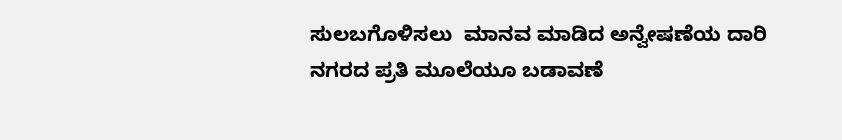ಸುಲಬಗೊಳಿಸಲು  ಮಾನವ ಮಾಡಿದ ಅನ್ವೇಷಣೆಯ ದಾರಿ ನಗರದ ಪ್ರತಿ ಮೂಲೆಯೂ ಬಡಾವಣೆ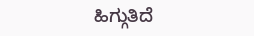ಹಿಗ್ಗುತಿದೆ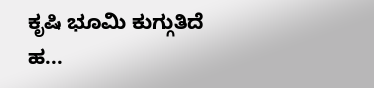ಕೃಷಿ ಭೂಮಿ ಕುಗ್ಗುತಿದೆ  ಹ...